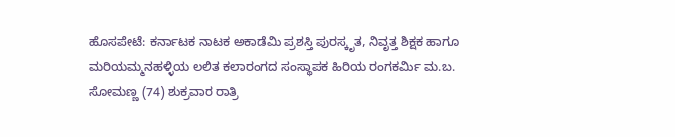ಹೊಸಪೇಟೆ: ಕರ್ನಾಟಕ ನಾಟಕ ಅಕಾಡೆಮಿ ಪ್ರಶಸ್ತಿ ಪುರಸ್ಕೃತ, ನಿವೃತ್ತ ಶಿಕ್ಷಕ ಹಾಗೂ ಮರಿಯಮ್ಮನಹಳ್ಳಿಯ ಲಲಿತ ಕಲಾರಂಗದ ಸಂಸ್ಥಾಪಕ ಹಿರಿಯ ರಂಗಕರ್ಮಿ ಮ.ಬ. ಸೋಮಣ್ಣ (74) ಶುಕ್ರವಾರ ರಾತ್ರಿ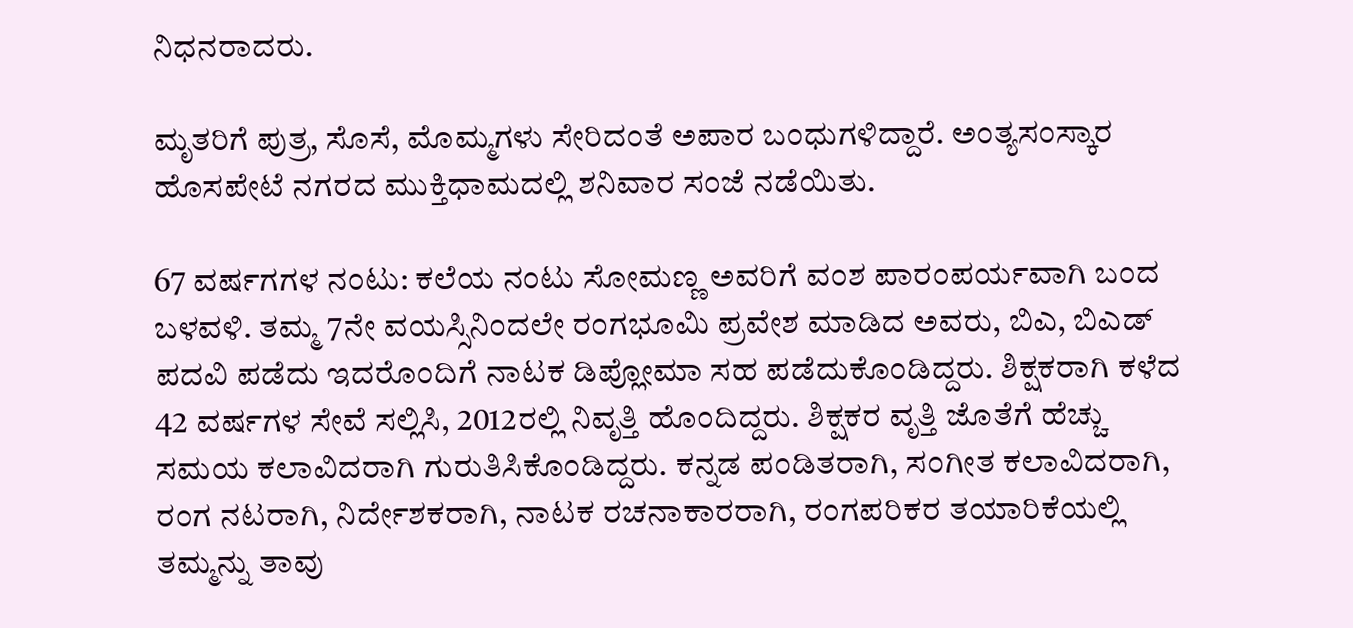ನಿಧನರಾದರು.

ಮೃತರಿಗೆ ಪುತ್ರ, ಸೊಸೆ, ಮೊಮ್ಮಗಳು ಸೇರಿದಂತೆ ಅಪಾರ ಬಂಧುಗಳಿದ್ದಾರೆ. ಅಂತ್ಯಸಂಸ್ಕಾರ ಹೊಸಪೇಟೆ ನಗರದ ಮುಕ್ತಿಧಾಮದಲ್ಲಿ ಶನಿವಾರ ಸಂಜೆ ನಡೆಯಿತು.

67 ವರ್ಷಗಗಳ ನಂಟು: ಕಲೆಯ ನಂಟು ಸೋಮಣ್ಣ ಅವರಿಗೆ ವಂಶ ಪಾರಂಪರ್ಯವಾಗಿ ಬಂದ ಬಳವಳಿ. ತಮ್ಮ 7ನೇ ವಯಸ್ಸಿನಿಂದಲೇ ರಂಗಭೂಮಿ ಪ್ರವೇಶ ಮಾಡಿದ ಅವರು, ಬಿಎ, ಬಿಎಡ್‌ ಪದವಿ ಪಡೆದು ಇದರೊಂದಿಗೆ ನಾಟಕ ಡಿಪ್ಲೋಮಾ ಸಹ ಪಡೆದುಕೊಂಡಿದ್ದರು. ಶಿಕ್ಷಕರಾಗಿ ಕಳೆದ 42 ವರ್ಷಗಳ ಸೇವೆ ಸಲ್ಲಿಸಿ, 2012ರಲ್ಲಿ ನಿವೃತ್ತಿ ಹೊಂದಿದ್ದರು. ಶಿಕ್ಷಕರ ವೃತ್ತಿ ಜೊತೆಗೆ ಹೆಚ್ಚು ಸಮಯ ಕಲಾವಿದರಾಗಿ ಗುರುತಿಸಿಕೊಂಡಿದ್ದರು. ಕನ್ನಡ ಪಂಡಿತರಾಗಿ, ಸಂಗೀತ ಕಲಾವಿದರಾಗಿ, ರಂಗ ನಟರಾಗಿ, ನಿರ್ದೇಶಕರಾಗಿ, ನಾಟಕ ರಚನಾಕಾರರಾಗಿ, ರಂಗಪರಿಕರ ತಯಾರಿಕೆಯಲ್ಲಿ ತಮ್ಮನ್ನು ತಾವು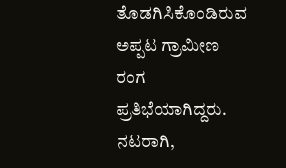ತೊಡಗಿಸಿಕೊಂಡಿರುವ ಅಪ್ಪಟ ಗ್ರಾಮೀಣ ರಂಗ ಪ್ರತಿಭೆಯಾಗಿದ್ದರು. ನಟರಾಗಿ,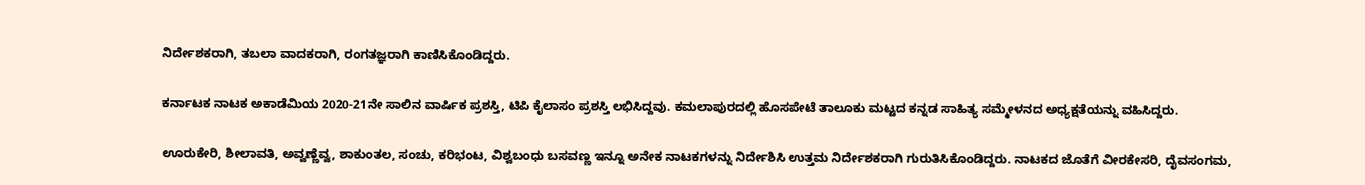ನಿರ್ದೇಶಕರಾಗಿ, ತಬಲಾ ವಾದಕರಾಗಿ, ರಂಗತಜ್ಞರಾಗಿ ಕಾಣಿಸಿಕೊಂಡಿದ್ದರು.

ಕರ್ನಾಟಕ ನಾಟಕ ಅಕಾಡೆಮಿಯ 2020-21ನೇ ಸಾಲಿನ ವಾರ್ಷಿಕ ಪ್ರಶಸ್ತಿ, ಟಿಪಿ ಕೈಲಾಸಂ ಪ್ರಶಸ್ತಿ ಲಭಿಸಿದ್ದವು. ಕಮಲಾಪುರದಲ್ಲಿ ಹೊಸಪೇಟೆ ತಾಲೂಕು ಮಟ್ಟದ ಕನ್ನಡ ಸಾಹಿತ್ಯ ಸಮ್ಮೇಳನದ ಅಧ್ಯಕ್ಷತೆಯನ್ನು ವಹಿಸಿದ್ದರು.

ಊರುಕೇರಿ, ಶೀಲಾವತಿ, ಅವ್ವಣ್ಣೆವ್ವ, ಶಾಕುಂತಲ, ಸಂಚು, ಕರಿಭಂಟ, ವಿಶ್ವಬಂಧು ಬಸವಣ್ಣ ಇನ್ನೂ ಅನೇಕ ನಾಟಕಗಳನ್ನು ನಿರ್ದೇಶಿಸಿ ಉತ್ತಮ ನಿರ್ದೇಶಕರಾಗಿ ಗುರುತಿಸಿಕೊಂಡಿದ್ದರು. ನಾಟಕದ ಜೊತೆಗೆ ವೀರಕೇಸರಿ, ದೈವಸಂಗಮ,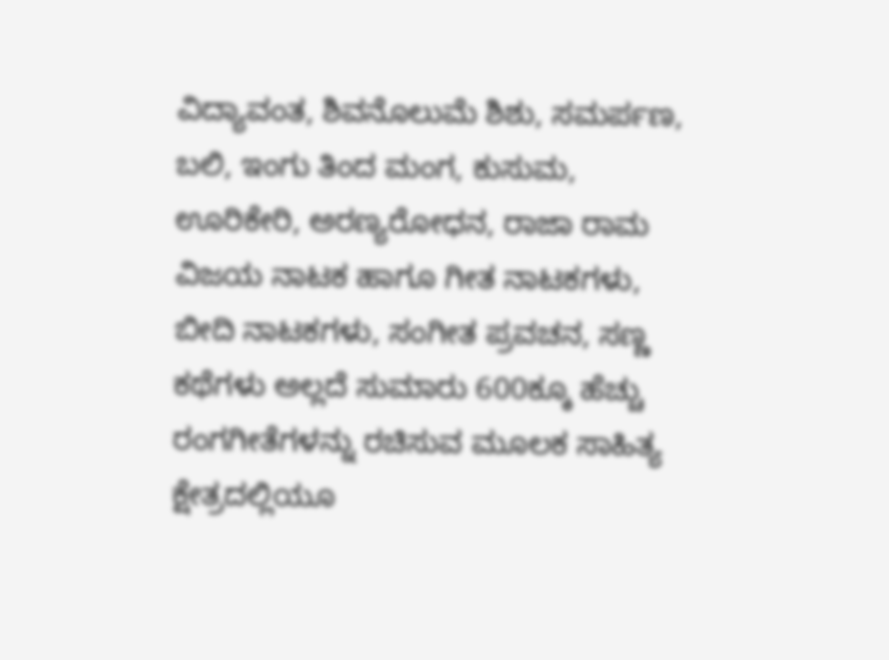ವಿದ್ಯಾವಂತ, ಶಿವನೊಲುಮೆ ಶಿಶು, ಸಮರ್ಪಣ, ಬಲಿ, ಇಂಗು ತಿಂದ ಮಂಗ, ಕುಸುಮ, ಊರಿಕೇರಿ, ಅರಣ್ಯರೋಧನ, ರಾಜಾ ರಾಮ ವಿಜಯ ನಾಟಕ ಹಾಗೂ ಗೀತ ನಾಟಕಗಳು, ಬೀದಿ ನಾಟಕಗಳು, ಸಂಗೀತ ಪ್ರವಚನ, ಸಣ್ಣ ಕಥೆಗಳು ಅಲ್ಲದೆ ಸುಮಾರು 600ಕ್ಕೂ ಹೆಚ್ಚು ರಂಗಗೀತೆಗಳನ್ನು ರಚಿಸುವ ಮೂಲಕ ಸಾಹಿತ್ಯ ಕ್ಷೇತ್ರದಲ್ಲಿಯೂ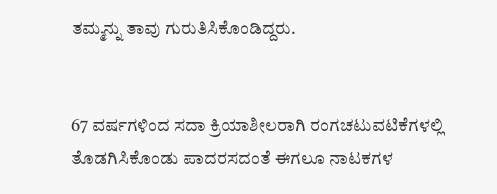ತಮ್ಮನ್ನು ತಾವು ಗುರುತಿಸಿಕೊಂಡಿದ್ದರು.


67 ವರ್ಷಗಳಿಂದ ಸದಾ ಕ್ರಿಯಾಶೀಲರಾಗಿ ರಂಗಚಟುವಟಿಕೆಗಳಲ್ಲಿ ತೊಡಗಿಸಿಕೊಂಡು ಪಾದರಸದಂತೆ ಈಗಲೂ ನಾಟಕಗಳ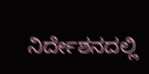ನಿರ್ದೇಶನದಲ್ಲಿ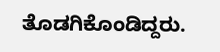ತೊಡಗಿಕೊಂಡಿದ್ದರು.